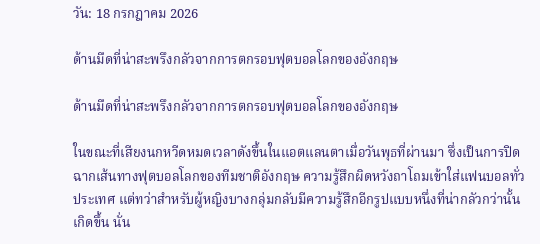วัน: 18 กรกฎาคม 2026

ด้านมืดที่น่าสะพรึงกลัวจากการตกรอบฟุตบอลโลกของอังกฤษ

ด้านมืดที่น่าสะพรึงกลัวจากการตกรอบฟุตบอลโลกของอังกฤษ

ในขณะที่เสียงนกหวีดหมดเวลาดังขึ้นในแอตแลนตาเมื่อวันพุธที่ผ่านมา ซึ่งเป็นการปิดฉากเส้นทางฟุตบอลโลกของทีมชาติอังกฤษ ความรู้สึกผิดหวังถาโถมเข้าใส่แฟนบอลทั่วประเทศ แต่ทว่าสำหรับผู้หญิงบางกลุ่มกลับมีความรู้สึกอีกรูปแบบหนึ่งที่น่ากลัวกว่านั้นเกิดขึ้น นั่น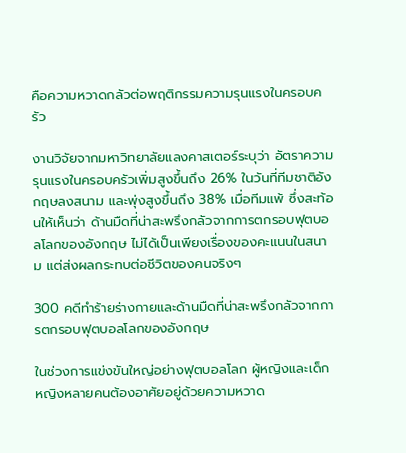คือความหวาดกลัวต่อพฤติกรรมความรุนแรงในครอบครัว

งานวิจัยจากมหาวิทยาลัยแลงคาสเตอร์ระบุว่า อัตราความรุนแรงในครอบครัวเพิ่มสูงขึ้นถึง 26% ในวันที่ทีมชาติอังกฤษลงสนาม และพุ่งสูงขึ้นถึง 38% เมื่อทีมแพ้ ซึ่งสะท้อนให้เห็นว่า ด้านมืดที่น่าสะพรึงกลัวจากการตกรอบฟุตบอลโลกของอังกฤษ ไม่ได้เป็นเพียงเรื่องของคะแนนในสนาม แต่ส่งผลกระทบต่อชีวิตของคนจริงๆ

300 คดีทำร้ายร่างกายและด้านมืดที่น่าสะพรึงกลัวจากการตกรอบฟุตบอลโลกของอังกฤษ

ในช่วงการแข่งขันใหญ่อย่างฟุตบอลโลก ผู้หญิงและเด็กหญิงหลายคนต้องอาศัยอยู่ด้วยความหวาด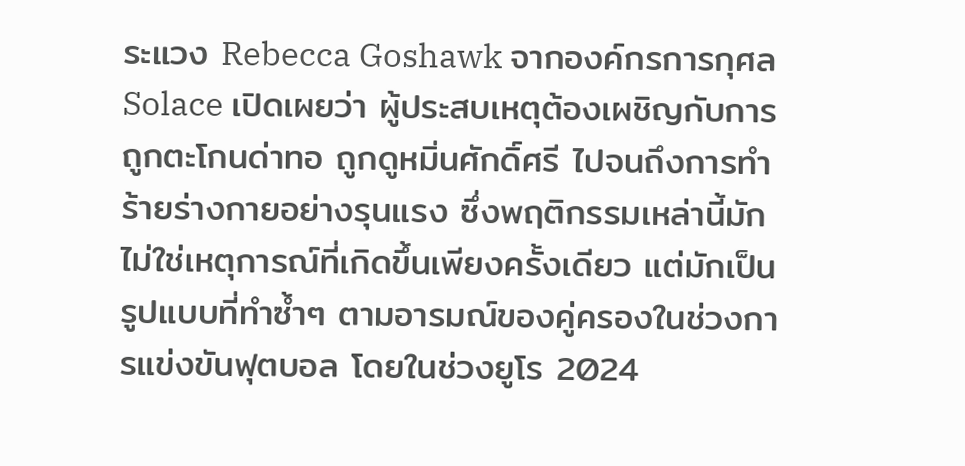ระแวง Rebecca Goshawk จากองค์กรการกุศล Solace เปิดเผยว่า ผู้ประสบเหตุต้องเผชิญกับการถูกตะโกนด่าทอ ถูกดูหมิ่นศักดิ์ศรี ไปจนถึงการทำร้ายร่างกายอย่างรุนแรง ซึ่งพฤติกรรมเหล่านี้มักไม่ใช่เหตุการณ์ที่เกิดขึ้นเพียงครั้งเดียว แต่มักเป็นรูปแบบที่ทำซ้ำๆ ตามอารมณ์ของคู่ครองในช่วงการแข่งขันฟุตบอล โดยในช่วงยูโร 2024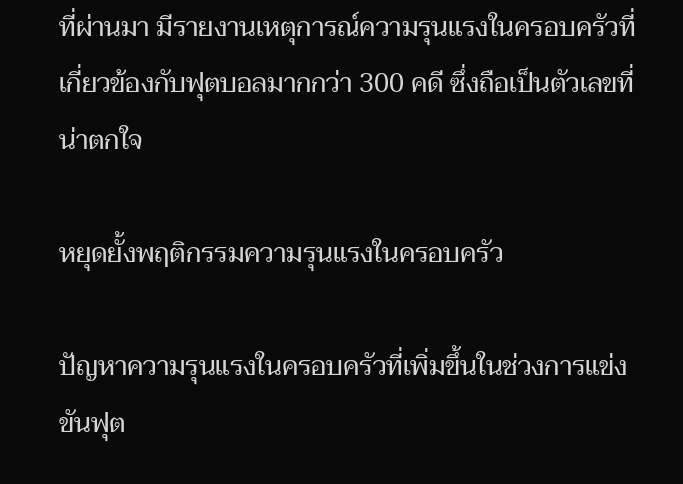ที่ผ่านมา มีรายงานเหตุการณ์ความรุนแรงในครอบครัวที่เกี่ยวข้องกับฟุตบอลมากกว่า 300 คดี ซึ่งถือเป็นตัวเลขที่น่าตกใจ

หยุดยั้งพฤติกรรมความรุนแรงในครอบครัว

ปัญหาความรุนแรงในครอบครัวที่เพิ่มขึ้นในช่วงการแข่งขันฟุต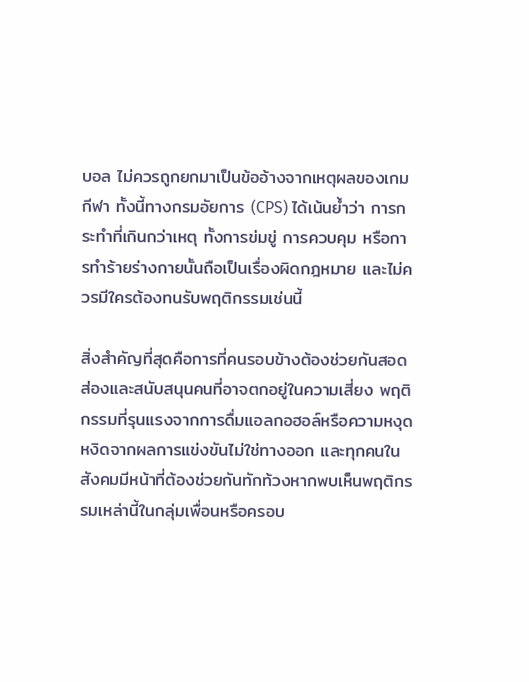บอล ไม่ควรถูกยกมาเป็นข้ออ้างจากเหตุผลของเกมกีฬา ทั้งนี้ทางกรมอัยการ (CPS) ได้เน้นย้ำว่า การกระทำที่เกินกว่าเหตุ ทั้งการข่มขู่ การควบคุม หรือการทำร้ายร่างกายนั้นถือเป็นเรื่องผิดกฎหมาย และไม่ควรมีใครต้องทนรับพฤติกรรมเช่นนี้

สิ่งสำคัญที่สุดคือการที่คนรอบข้างต้องช่วยกันสอดส่องและสนับสนุนคนที่อาจตกอยู่ในความเสี่ยง พฤติกรรมที่รุนแรงจากการดื่มแอลกอฮอล์หรือความหงุดหงิดจากผลการแข่งขันไม่ใช่ทางออก และทุกคนในสังคมมีหน้าที่ต้องช่วยกันทักท้วงหากพบเห็นพฤติกรรมเหล่านี้ในกลุ่มเพื่อนหรือครอบ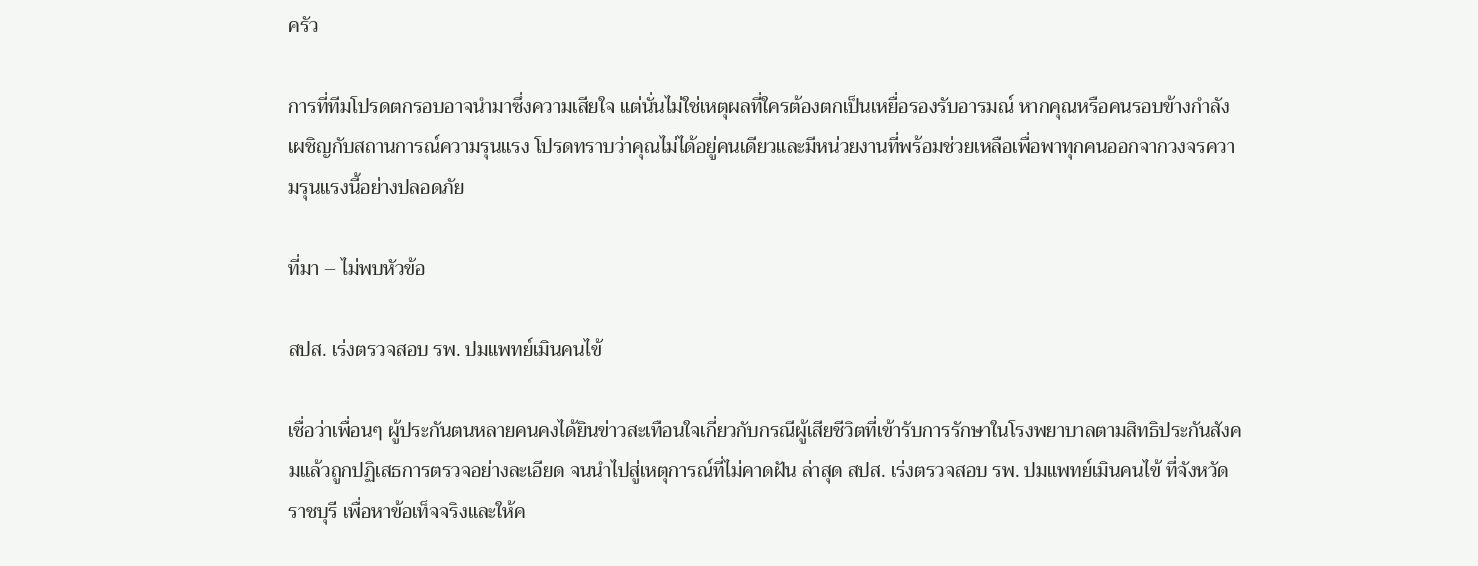ครัว

การที่ทีมโปรดตกรอบอาจนำมาซึ่งความเสียใจ แต่นั่นไม่ใช่เหตุผลที่ใครต้องตกเป็นเหยื่อรองรับอารมณ์ หากคุณหรือคนรอบข้างกำลังเผชิญกับสถานการณ์ความรุนแรง โปรดทราบว่าคุณไม่ได้อยู่คนเดียวและมีหน่วยงานที่พร้อมช่วยเหลือเพื่อพาทุกคนออกจากวงจรความรุนแรงนี้อย่างปลอดภัย

ที่มา – ไม่พบหัวข้อ

สปส. เร่งตรวจสอบ รพ. ปมแพทย์เมินคนไข้

เชื่อว่าเพื่อนๆ ผู้ประกันตนหลายคนคงได้ยินข่าวสะเทือนใจเกี่ยวกับกรณีผู้เสียชีวิตที่เข้ารับการรักษาในโรงพยาบาลตามสิทธิประกันสังคมแล้วถูกปฏิเสธการตรวจอย่างละเอียด จนนำไปสู่เหตุการณ์ที่ไม่คาดฝัน ล่าสุด สปส. เร่งตรวจสอบ รพ. ปมแพทย์เมินคนไข้ ที่จังหวัดราชบุรี เพื่อหาข้อเท็จจริงและให้ค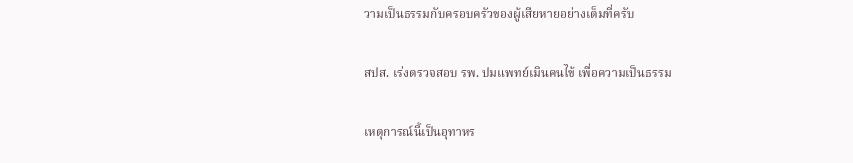วามเป็นธรรมกับครอบครัวของผู้เสียหายอย่างเต็มที่ครับ

สปส. เร่งตรวจสอบ รพ. ปมแพทย์เมินคนไข้ เพื่อความเป็นธรรม

เหตุการณ์นี้เป็นอุทาหร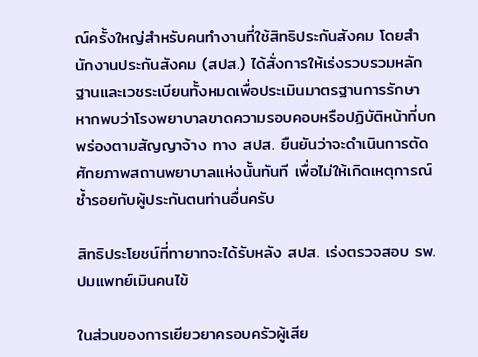ณ์ครั้งใหญ่สำหรับคนทำงานที่ใช้สิทธิประกันสังคม โดยสำนักงานประกันสังคม (สปส.) ได้สั่งการให้เร่งรวบรวมหลักฐานและเวชระเบียนทั้งหมดเพื่อประเมินมาตรฐานการรักษา หากพบว่าโรงพยาบาลขาดความรอบคอบหรือปฏิบัติหน้าที่บกพร่องตามสัญญาจ้าง ทาง สปส. ยืนยันว่าจะดำเนินการตัดศักยภาพสถานพยาบาลแห่งนั้นทันที เพื่อไม่ให้เกิดเหตุการณ์ซ้ำรอยกับผู้ประกันตนท่านอื่นครับ

สิทธิประโยชน์ที่ทายาทจะได้รับหลัง สปส. เร่งตรวจสอบ รพ. ปมแพทย์เมินคนไข้

ในส่วนของการเยียวยาครอบครัวผู้เสีย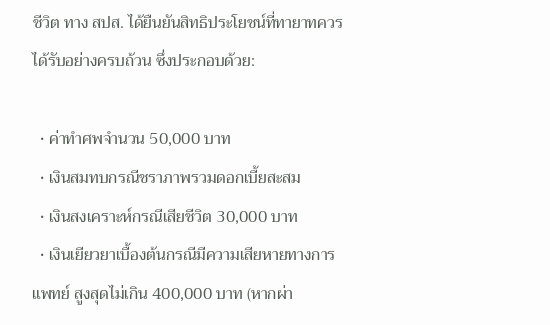ชีวิต ทาง สปส. ได้ยืนยันสิทธิประโยชน์ที่ทายาทควรได้รับอย่างครบถ้วน ซึ่งประกอบด้วย:

  • ค่าทำศพจำนวน 50,000 บาท
  • เงินสมทบกรณีชราภาพรวมดอกเบี้ยสะสม
  • เงินสงเคราะห์กรณีเสียชีวิต 30,000 บาท
  • เงินเยียวยาเบื้องต้นกรณีมีความเสียหายทางการแพทย์ สูงสุดไม่เกิน 400,000 บาท (หากผ่า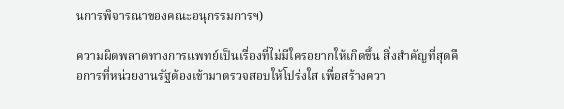นการพิจารณาของคณะอนุกรรมการฯ)

ความผิดพลาดทางการแพทย์เป็นเรื่องที่ไม่มีใครอยากให้เกิดขึ้น สิ่งสำคัญที่สุดคือการที่หน่วยงานรัฐต้องเข้ามาตรวจสอบให้โปร่งใส เพื่อสร้างควา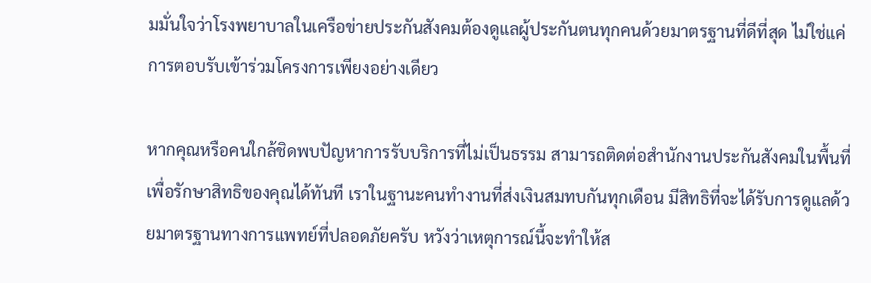มมั่นใจว่าโรงพยาบาลในเครือข่ายประกันสังคมต้องดูแลผู้ประกันตนทุกคนด้วยมาตรฐานที่ดีที่สุด ไม่ใช่แค่การตอบรับเข้าร่วมโครงการเพียงอย่างเดียว

หากคุณหรือคนใกล้ชิดพบปัญหาการรับบริการที่ไม่เป็นธรรม สามารถติดต่อสำนักงานประกันสังคมในพื้นที่เพื่อรักษาสิทธิของคุณได้ทันที เราในฐานะคนทำงานที่ส่งเงินสมทบกันทุกเดือน มีสิทธิที่จะได้รับการดูแลด้วยมาตรฐานทางการแพทย์ที่ปลอดภัยครับ หวังว่าเหตุการณ์นี้จะทำให้ส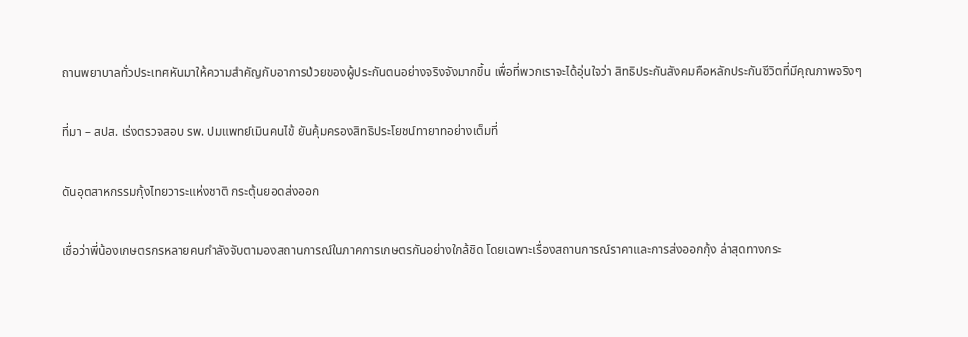ถานพยาบาลทั่วประเทศหันมาให้ความสำคัญกับอาการป่วยของผู้ประกันตนอย่างจริงจังมากขึ้น เพื่อที่พวกเราจะได้อุ่นใจว่า สิทธิประกันสังคมคือหลักประกันชีวิตที่มีคุณภาพจริงๆ

ที่มา – สปส. เร่งตรวจสอบ รพ. ปมแพทย์เมินคนไข้ ยันคุ้มครองสิทธิประโยชน์ทายาทอย่างเต็มที่

ดันอุตสาหกรรมกุ้งไทยวาระแห่งชาติ กระตุ้นยอดส่งออก

เชื่อว่าพี่น้องเกษตรกรหลายคนกำลังจับตามองสถานการณ์ในภาคการเกษตรกันอย่างใกล้ชิด โดยเฉพาะเรื่องสถานการณ์ราคาและการส่งออกกุ้ง ล่าสุดทางกระ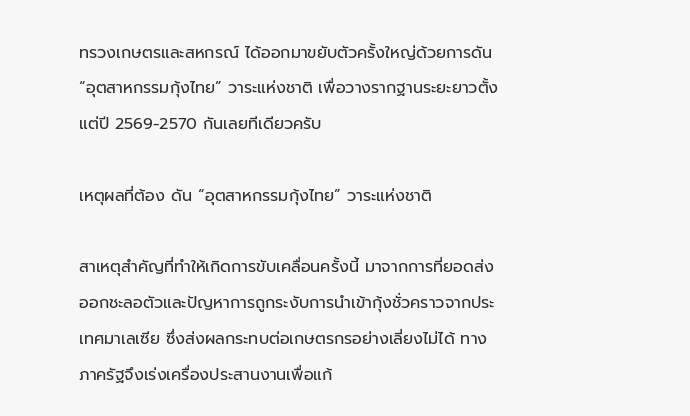ทรวงเกษตรและสหกรณ์ ได้ออกมาขยับตัวครั้งใหญ่ด้วยการดัน “อุตสาหกรรมกุ้งไทย” วาระแห่งชาติ เพื่อวางรากฐานระยะยาวตั้งแต่ปี 2569-2570 กันเลยทีเดียวครับ

เหตุผลที่ต้อง ดัน “อุตสาหกรรมกุ้งไทย” วาระแห่งชาติ

สาเหตุสำคัญที่ทำให้เกิดการขับเคลื่อนครั้งนี้ มาจากการที่ยอดส่งออกชะลอตัวและปัญหาการถูกระงับการนำเข้ากุ้งชั่วคราวจากประเทศมาเลเซีย ซึ่งส่งผลกระทบต่อเกษตรกรอย่างเลี่ยงไม่ได้ ทางภาครัฐจึงเร่งเครื่องประสานงานเพื่อแก้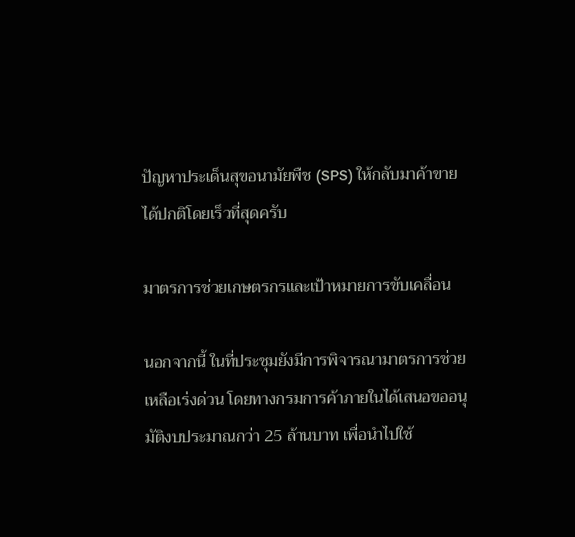ปัญหาประเด็นสุขอนามัยพืช (SPS) ให้กลับมาค้าขายได้ปกติโดยเร็วที่สุดครับ

มาตรการช่วยเกษตรกรและเป้าหมายการขับเคลื่อน

นอกจากนี้ ในที่ประชุมยังมีการพิจารณามาตรการช่วยเหลือเร่งด่วน โดยทางกรมการค้าภายในได้เสนอขออนุมัติงบประมาณกว่า 25 ล้านบาท เพื่อนำไปใช้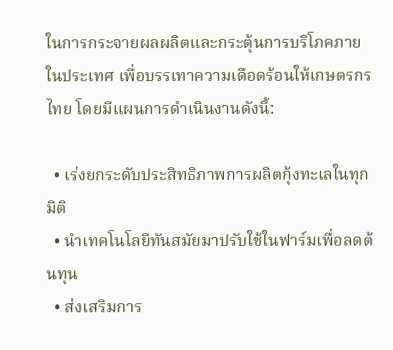ในการกระจายผลผลิตและกระตุ้นการบริโภคภายในประเทศ เพื่อบรรเทาความเดือดร้อนให้เกษตรกรไทย โดยมีแผนการดำเนินงานดังนี้:

  • เร่งยกระดับประสิทธิภาพการผลิตกุ้งทะเลในทุกมิติ
  • นำเทคโนโลยีทันสมัยมาปรับใช้ในฟาร์มเพื่อลดต้นทุน
  • ส่งเสริมการ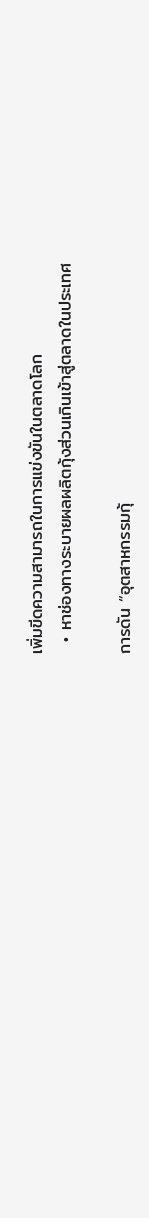เพิ่มขีดความสามารถในการแข่งขันในตลาดโลก
  • หาช่องทางระบายผลผลิตกุ้งส่วนเกินเข้าสู่ตลาดในประเทศ

การดัน “อุตสาหกรรมกุ้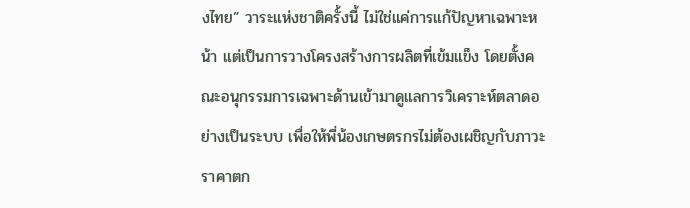งไทย” วาระแห่งชาติครั้งนี้ ไม่ใช่แค่การแก้ปัญหาเฉพาะหน้า แต่เป็นการวางโครงสร้างการผลิตที่เข้มแข็ง โดยตั้งคณะอนุกรรมการเฉพาะด้านเข้ามาดูแลการวิเคราะห์ตลาดอย่างเป็นระบบ เพื่อให้พี่น้องเกษตรกรไม่ต้องเผชิญกับภาวะราคาตก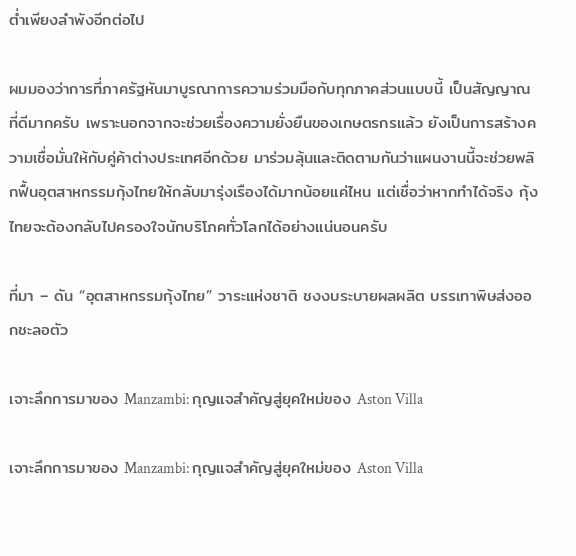ต่ำเพียงลำพังอีกต่อไป

ผมมองว่าการที่ภาครัฐหันมาบูรณาการความร่วมมือกับทุกภาคส่วนแบบนี้ เป็นสัญญาณที่ดีมากครับ เพราะนอกจากจะช่วยเรื่องความยั่งยืนของเกษตรกรแล้ว ยังเป็นการสร้างความเชื่อมั่นให้กับคู่ค้าต่างประเทศอีกด้วย มาร่วมลุ้นและติดตามกันว่าแผนงานนี้จะช่วยพลิกฟื้นอุตสาหกรรมกุ้งไทยให้กลับมารุ่งเรืองได้มากน้อยแค่ไหน แต่เชื่อว่าหากทำได้จริง กุ้งไทยจะต้องกลับไปครองใจนักบริโภคทั่วโลกได้อย่างแน่นอนครับ

ที่มา – ดัน “อุตสาหกรรมกุ้งไทย” วาระแห่งชาติ ชงงบระบายผลผลิต บรรเทาพิษส่งออกชะลอตัว

เจาะลึกการมาของ Manzambi: กุญแจสำคัญสู่ยุคใหม่ของ Aston Villa

เจาะลึกการมาของ Manzambi: กุญแจสำคัญสู่ยุคใหม่ของ Aston Villa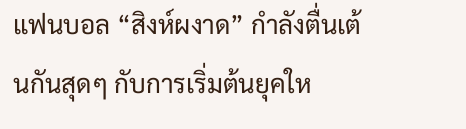แฟนบอล “สิงห์ผงาด” กำลังตื่นเต้นกันสุดๆ กับการเริ่มต้นยุคให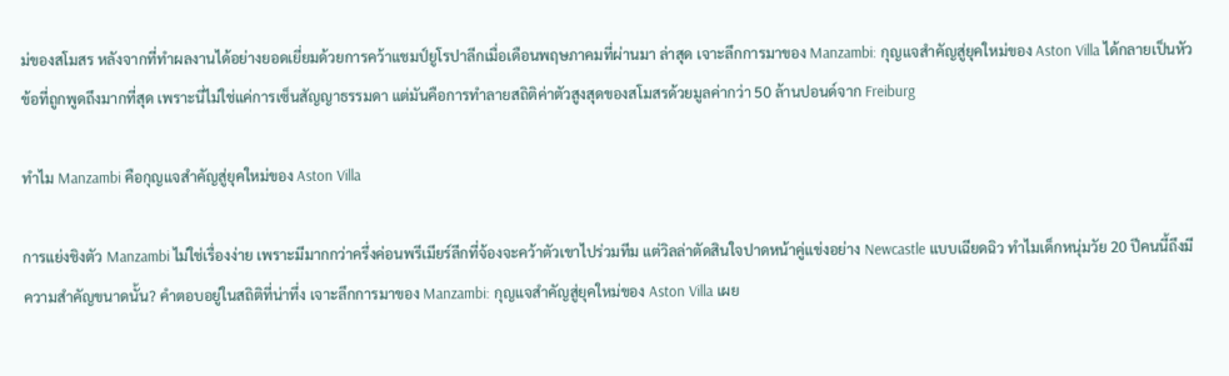ม่ของสโมสร หลังจากที่ทำผลงานได้อย่างยอดเยี่ยมด้วยการคว้าแชมป์ยูโรปาลีกเมื่อเดือนพฤษภาคมที่ผ่านมา ล่าสุด เจาะลึกการมาของ Manzambi: กุญแจสำคัญสู่ยุคใหม่ของ Aston Villa ได้กลายเป็นหัวข้อที่ถูกพูดถึงมากที่สุด เพราะนี่ไม่ใช่แค่การเซ็นสัญญาธรรมดา แต่มันคือการทำลายสถิติค่าตัวสูงสุดของสโมสรด้วยมูลค่ากว่า 50 ล้านปอนด์จาก Freiburg

ทำไม Manzambi คือกุญแจสำคัญสู่ยุคใหม่ของ Aston Villa

การแย่งชิงตัว Manzambi ไม่ใช่เรื่องง่าย เพราะมีมากกว่าครึ่งค่อนพรีเมียร์ลีกที่จ้องจะคว้าตัวเขาไปร่วมทีม แต่วิลล่าตัดสินใจปาดหน้าคู่แข่งอย่าง Newcastle แบบเฉียดฉิว ทำไมเด็กหนุ่มวัย 20 ปีคนนี้ถึงมีความสำคัญขนาดนั้น? คำตอบอยู่ในสถิติที่น่าทึ่ง เจาะลึกการมาของ Manzambi: กุญแจสำคัญสู่ยุคใหม่ของ Aston Villa เผย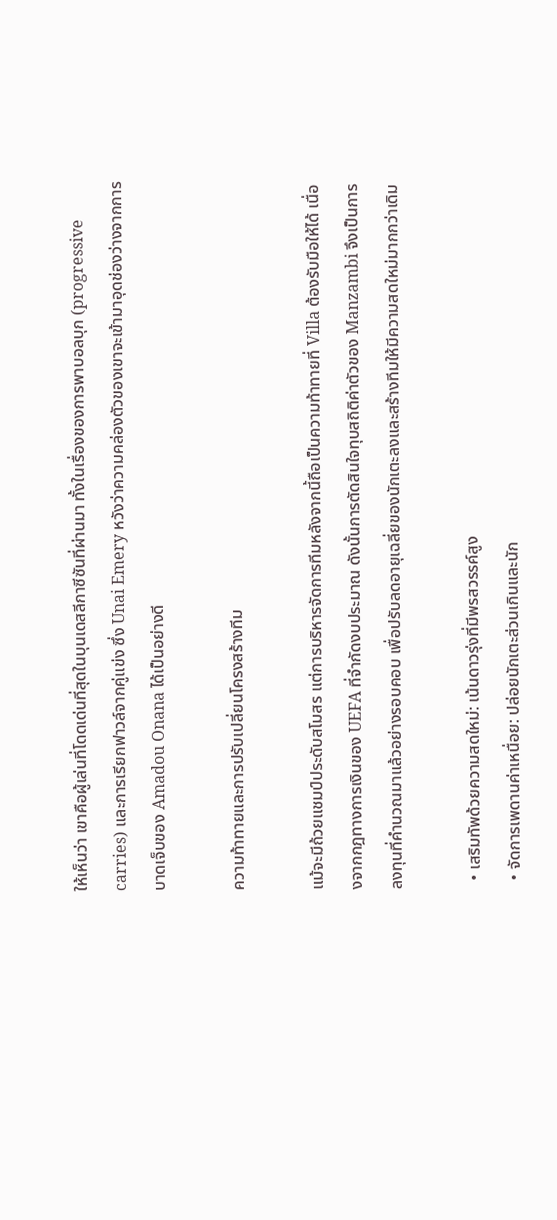ให้เห็นว่า เขาคือผู้เล่นที่โดดเด่นที่สุดในบุนเดสลีกาซีซันที่ผ่านมา ทั้งในเรื่องของการพาบอลบุก (progressive carries) และการเรียกฟาวล์จากคู่แข่ง ซึ่ง Unai Emery หวังว่าความคล่องตัวของเขาจะเข้ามาอุดช่องว่างจากการบาดเจ็บของ Amadou Onana ได้เป็นอย่างดี

ความท้าทายและการปรับเปลี่ยนโครงสร้างทีม

แม้จะมีถ้วยแชมป์ประดับสโมสร แต่การบริหารจัดการทีมหลังจากนี้ถือเป็นความท้าทายที่ Villa ต้องรับมือให้ได้ เนื่องจากกฎทางการเงินของ UEFA ที่จำกัดงบประมาณ ดังนั้นการตัดสินใจทุบสถิติค่าตัวของ Manzambi จึงเป็นการลงทุนที่คำนวณมาแล้วอย่างรอบคอบ เพื่อปรับลดอายุเฉลี่ยของนักเตะลงและสร้างทีมให้มีความสดใหม่มากกว่าเดิม

  • เสริมทัพด้วยความสดใหม่: เน้นดาวรุ่งที่มีพรสวรรค์สูง
  • จัดการเพดานค่าเหนื่อย: ปล่อยนักเตะส่วนเกินและนัก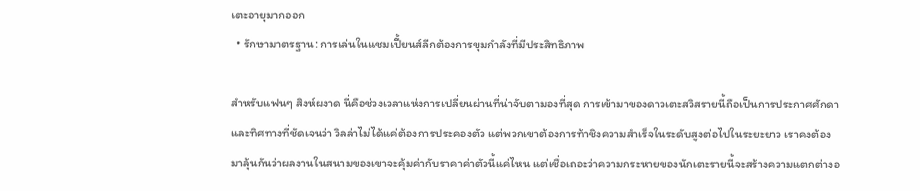เตะอายุมากออก
  • รักษามาตรฐาน: การเล่นในแชมเปี้ยนส์ลีกต้องการขุมกำลังที่มีประสิทธิภาพ

สำหรับแฟนๆ สิงห์ผงาด นี่คือช่วงเวลาแห่งการเปลี่ยนผ่านที่น่าจับตามองที่สุด การเข้ามาของดาวเตะสวิสรายนี้ถือเป็นการประกาศศักดาและทิศทางที่ชัดเจนว่า วิลล่าไม่ได้แค่ต้องการประคองตัว แต่พวกเขาต้องการท้าชิงความสำเร็จในระดับสูงต่อไปในระยะยาว เราคงต้องมาลุ้นกันว่าผลงานในสนามของเขาจะคุ้มค่ากับราคาค่าตัวนี้แค่ไหน แต่เชื่อเถอะว่าความกระหายของนักเตะรายนี้จะสร้างความแตกต่างอ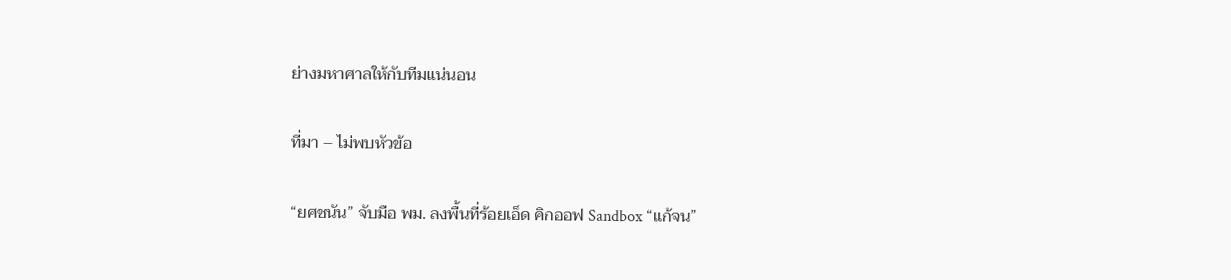ย่างมหาศาลให้กับทีมแน่นอน

ที่มา – ไม่พบหัวข้อ

“ยศชนัน” จับมือ พม. ลงพื้นที่ร้อยเอ็ด คิกออฟ Sandbox “แก้จน”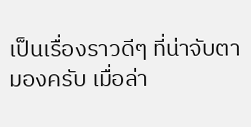เป็นเรื่องราวดีๆ ที่น่าจับตามองครับ เมื่อล่า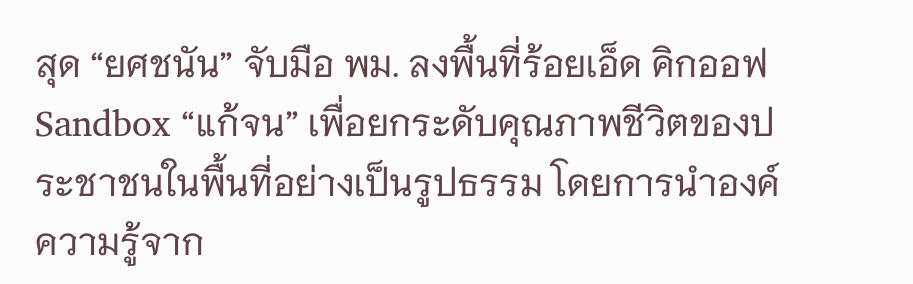สุด “ยศชนัน” จับมือ พม. ลงพื้นที่ร้อยเอ็ด คิกออฟ Sandbox “แก้จน” เพื่อยกระดับคุณภาพชีวิตของประชาชนในพื้นที่อย่างเป็นรูปธรรม โดยการนำองค์ความรู้จาก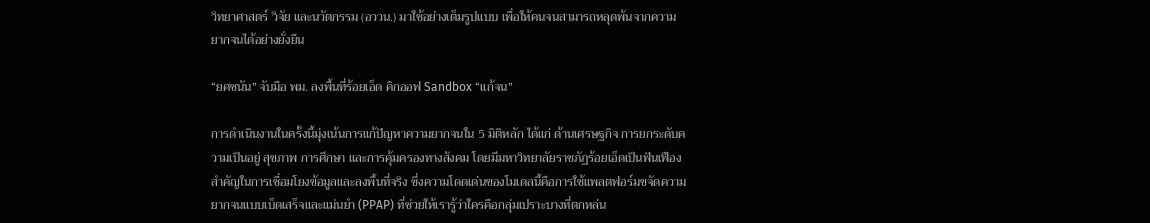วิทยาศาสตร์ วิจัย และนวัตกรรม (อววน.) มาใช้อย่างเต็มรูปแบบ เพื่อให้คนจนสามารถหลุดพ้นจากความยากจนได้อย่างยั่งยืน

“ยศชนัน” จับมือ พม. ลงพื้นที่ร้อยเอ็ด คิกออฟ Sandbox “แก้จน”

การดำเนินงานในครั้งนี้มุ่งเน้นการแก้ปัญหาความยากจนใน 5 มิติหลัก ได้แก่ ด้านเศรษฐกิจ การยกระดับความเป็นอยู่ สุขภาพ การศึกษา และการคุ้มครองทางสังคม โดยมีมหาวิทยาลัยราชภัฏร้อยเอ็ดเป็นฟันเฟืองสำคัญในการเชื่อมโยงข้อมูลและลงพื้นที่จริง ซึ่งความโดดเด่นของโมเดลนี้คือการใช้แพลตฟอร์มขจัดความยากจนแบบเบ็ดเสร็จและแม่นยำ (PPAP) ที่ช่วยให้เรารู้ว่าใครคือกลุ่มเปราะบางที่ตกหล่น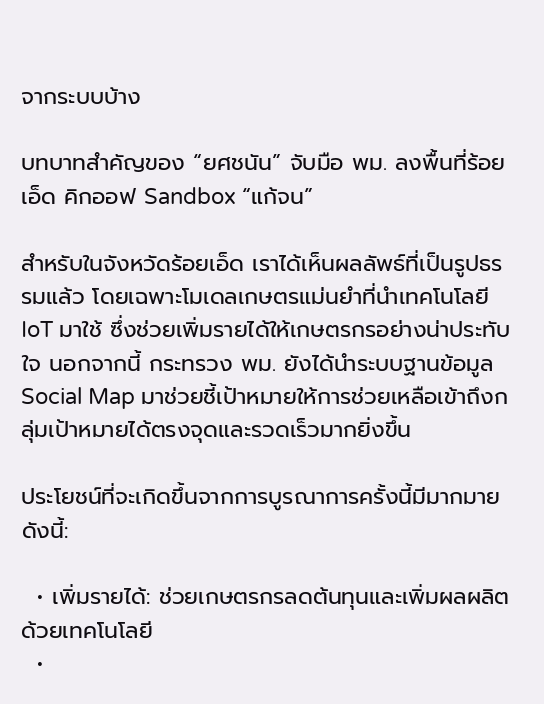จากระบบบ้าง

บทบาทสำคัญของ “ยศชนัน” จับมือ พม. ลงพื้นที่ร้อยเอ็ด คิกออฟ Sandbox “แก้จน”

สำหรับในจังหวัดร้อยเอ็ด เราได้เห็นผลลัพธ์ที่เป็นรูปธรรมแล้ว โดยเฉพาะโมเดลเกษตรแม่นยำที่นำเทคโนโลยี IoT มาใช้ ซึ่งช่วยเพิ่มรายได้ให้เกษตรกรอย่างน่าประทับใจ นอกจากนี้ กระทรวง พม. ยังได้นำระบบฐานข้อมูล Social Map มาช่วยชี้เป้าหมายให้การช่วยเหลือเข้าถึงกลุ่มเป้าหมายได้ตรงจุดและรวดเร็วมากยิ่งขึ้น

ประโยชน์ที่จะเกิดขึ้นจากการบูรณาการครั้งนี้มีมากมาย ดังนี้:

  • เพิ่มรายได้: ช่วยเกษตรกรลดต้นทุนและเพิ่มผลผลิตด้วยเทคโนโลยี
  •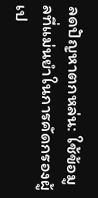ลดปัญหาตกหล่น: ใช้ข้อมูลที่แม่นยำในการคัดกรองผู้เป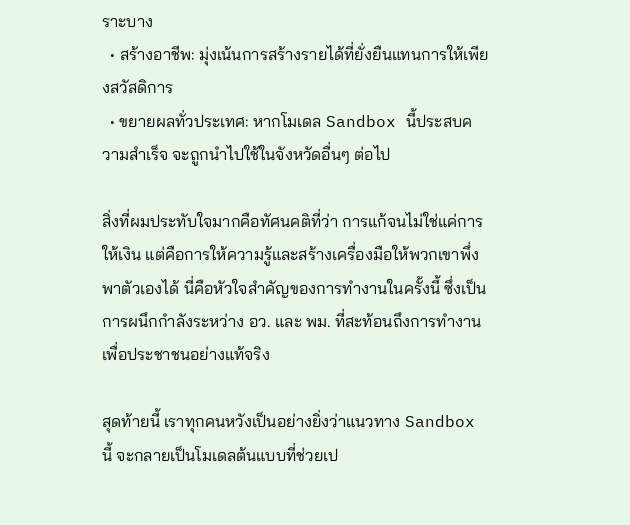ราะบาง
  • สร้างอาชีพ: มุ่งเน้นการสร้างรายได้ที่ยั่งยืนแทนการให้เพียงสวัสดิการ
  • ขยายผลทั่วประเทศ: หากโมเดล Sandbox นี้ประสบความสำเร็จ จะถูกนำไปใช้ในจังหวัดอื่นๆ ต่อไป

สิ่งที่ผมประทับใจมากคือทัศนคติที่ว่า การแก้จนไม่ใช่แค่การให้เงิน แต่คือการให้ความรู้และสร้างเครื่องมือให้พวกเขาพึ่งพาตัวเองได้ นี่คือหัวใจสำคัญของการทำงานในครั้งนี้ ซึ่งเป็นการผนึกกำลังระหว่าง อว. และ พม. ที่สะท้อนถึงการทำงานเพื่อประชาชนอย่างแท้จริง

สุดท้ายนี้ เราทุกคนหวังเป็นอย่างยิ่งว่าแนวทาง Sandbox นี้ จะกลายเป็นโมเดลต้นแบบที่ช่วยเป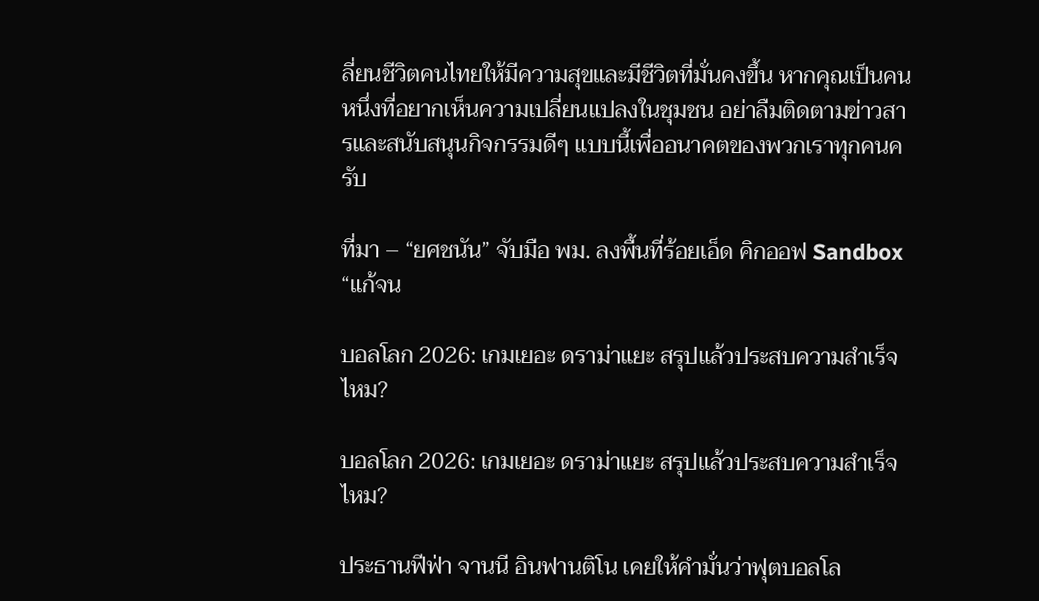ลี่ยนชีวิตคนไทยให้มีความสุขและมีชีวิตที่มั่นคงขึ้น หากคุณเป็นคนหนึ่งที่อยากเห็นความเปลี่ยนแปลงในชุมชน อย่าลืมติดตามข่าวสารและสนับสนุนกิจกรรมดีๆ แบบนี้เพื่ออนาคตของพวกเราทุกคนครับ

ที่มา – “ยศชนัน” จับมือ พม. ลงพื้นที่ร้อยเอ็ด คิกออฟ Sandbox “แก้จน

บอลโลก 2026: เกมเยอะ ดราม่าแยะ สรุปแล้วประสบความสำเร็จไหม?

บอลโลก 2026: เกมเยอะ ดราม่าแยะ สรุปแล้วประสบความสำเร็จไหม?

ประธานฟีฟ่า จานนี อินฟานติโน เคยให้คำมั่นว่าฟุตบอลโล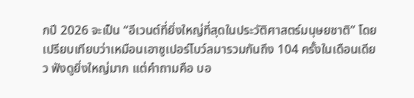กปี 2026 จะเป็น “อีเวนต์ที่ยิ่งใหญ่ที่สุดในประวัติศาสตร์มนุษยชาติ” โดยเปรียบเทียบว่าเหมือนเอาซูเปอร์โบว์ลมารวมกันถึง 104 ครั้งในเดือนเดียว ฟังดูยิ่งใหญ่มาก แต่คำถามคือ บอ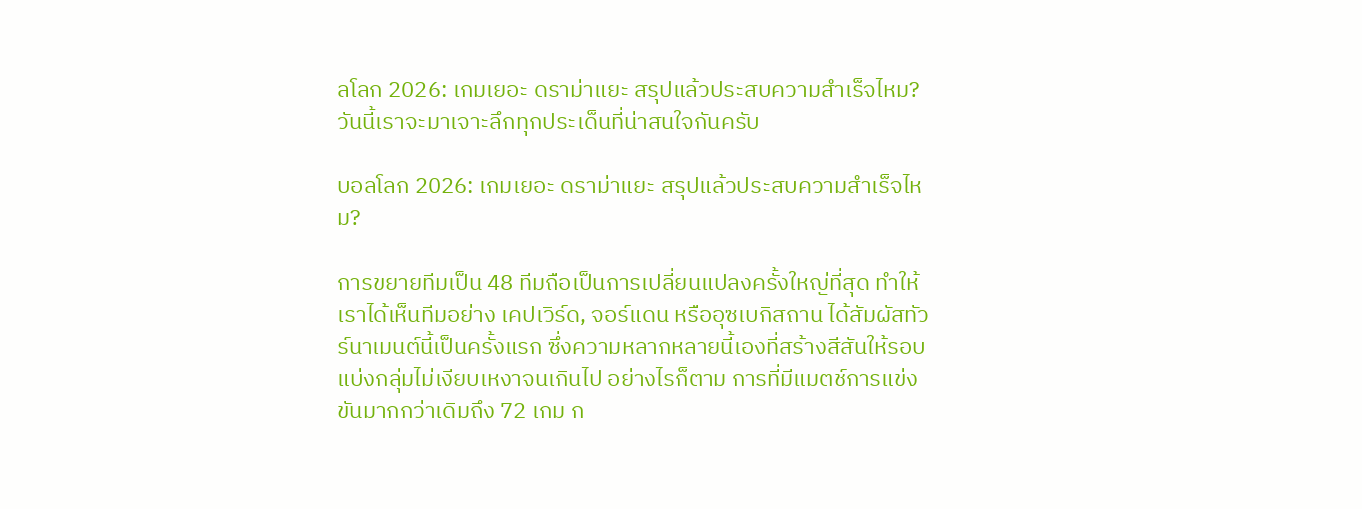ลโลก 2026: เกมเยอะ ดราม่าแยะ สรุปแล้วประสบความสำเร็จไหม? วันนี้เราจะมาเจาะลึกทุกประเด็นที่น่าสนใจกันครับ

บอลโลก 2026: เกมเยอะ ดราม่าแยะ สรุปแล้วประสบความสำเร็จไหม?

การขยายทีมเป็น 48 ทีมถือเป็นการเปลี่ยนแปลงครั้งใหญ่ที่สุด ทำให้เราได้เห็นทีมอย่าง เคปเวิร์ด, จอร์แดน หรืออุซเบกิสถาน ได้สัมผัสทัวร์นาเมนต์นี้เป็นครั้งแรก ซึ่งความหลากหลายนี้เองที่สร้างสีสันให้รอบแบ่งกลุ่มไม่เงียบเหงาจนเกินไป อย่างไรก็ตาม การที่มีแมตช์การแข่งขันมากกว่าเดิมถึง 72 เกม ก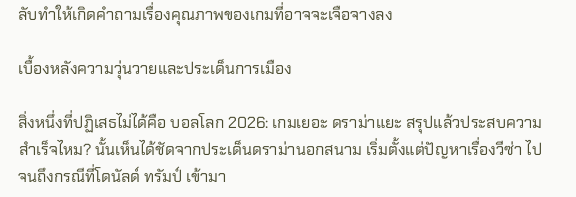ลับทำให้เกิดคำถามเรื่องคุณภาพของเกมที่อาจจะเจือจางลง

เบื้องหลังความวุ่นวายและประเด็นการเมือง

สิ่งหนึ่งที่ปฏิเสธไม่ได้คือ บอลโลก 2026: เกมเยอะ ดราม่าแยะ สรุปแล้วประสบความสำเร็จไหม? นั้นเห็นได้ชัดจากประเด็นดราม่านอกสนาม เริ่มตั้งแต่ปัญหาเรื่องวีซ่า ไปจนถึงกรณีที่โดนัลด์ ทรัมป์ เข้ามา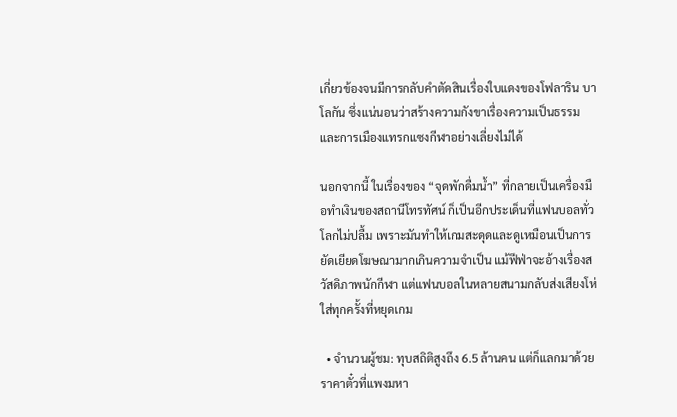เกี่ยวข้องจนมีการกลับคำตัดสินเรื่องใบแดงของโฟลาริน บาโลกัน ซึ่งแน่นอนว่าสร้างความกังขาเรื่องความเป็นธรรมและการเมืองแทรกแซงกีฬาอย่างเลี่ยงไม่ได้

นอกจากนี้ ในเรื่องของ “จุดพักดื่มน้ำ” ที่กลายเป็นเครื่องมือทำเงินของสถานีโทรทัศน์ ก็เป็นอีกประเด็นที่แฟนบอลทั่วโลกไม่ปลื้ม เพราะมันทำให้เกมสะดุดและดูเหมือนเป็นการยัดเยียดโฆษณามากเกินความจำเป็น แม้ฟีฟ่าจะอ้างเรื่องสวัสดิภาพนักกีฬา แต่แฟนบอลในหลายสนามกลับส่งเสียงโห่ใส่ทุกครั้งที่หยุดเกม

  • จำนวนผู้ชม: ทุบสถิติสูงถึง 6.5 ล้านคน แต่ก็แลกมาด้วยราคาตั๋วที่แพงมหา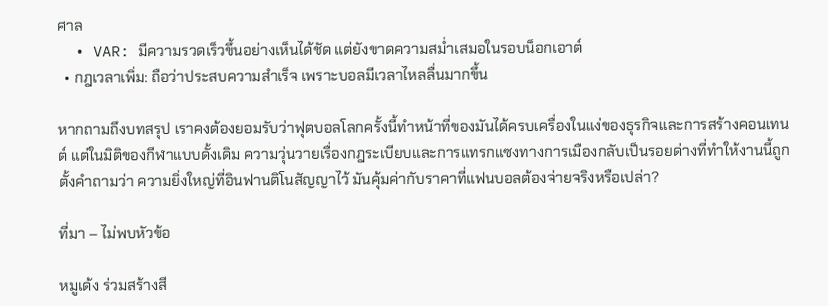ศาล
  • VAR: มีความรวดเร็วขึ้นอย่างเห็นได้ชัด แต่ยังขาดความสม่ำเสมอในรอบน็อกเอาต์
  • กฎเวลาเพิ่ม: ถือว่าประสบความสำเร็จ เพราะบอลมีเวลาไหลลื่นมากขึ้น

หากถามถึงบทสรุป เราคงต้องยอมรับว่าฟุตบอลโลกครั้งนี้ทำหน้าที่ของมันได้ครบเครื่องในแง่ของธุรกิจและการสร้างคอนเทนต์ แต่ในมิติของกีฬาแบบดั้งเดิม ความวุ่นวายเรื่องกฎระเบียบและการแทรกแซงทางการเมืองกลับเป็นรอยด่างที่ทำให้งานนี้ถูกตั้งคำถามว่า ความยิ่งใหญ่ที่อินฟานติโนสัญญาไว้ มันคุ้มค่ากับราคาที่แฟนบอลต้องจ่ายจริงหรือเปล่า?

ที่มา – ไม่พบหัวข้อ

หมูเด้ง ร่วมสร้างสี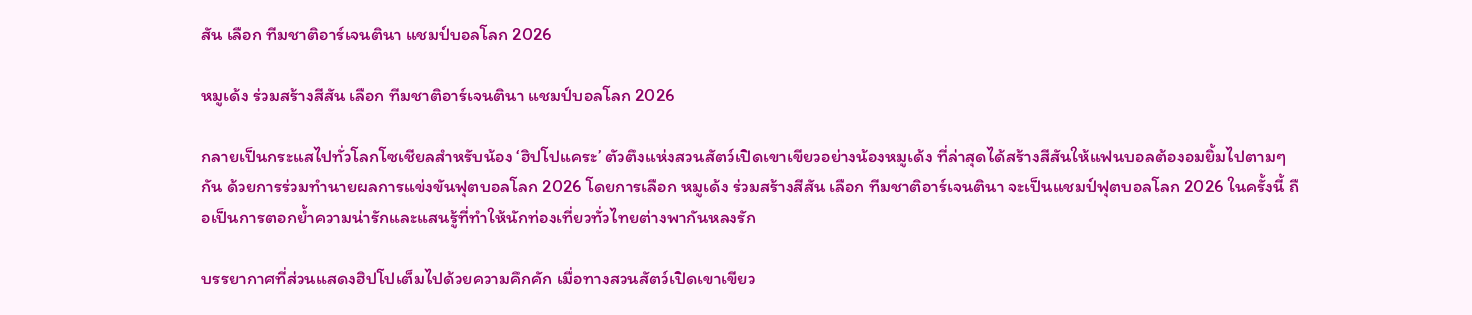สัน เลือก ทีมชาติอาร์เจนตินา แชมป์บอลโลก 2026

หมูเด้ง ร่วมสร้างสีสัน เลือก ทีมชาติอาร์เจนตินา แชมป์บอลโลก 2026

กลายเป็นกระแสไปทั่วโลกโซเชียลสำหรับน้อง ‘ฮิปโปแคระ’ ตัวตึงแห่งสวนสัตว์เปิดเขาเขียวอย่างน้องหมูเด้ง ที่ล่าสุดได้สร้างสีสันให้แฟนบอลต้องอมยิ้มไปตามๆ กัน ด้วยการร่วมทำนายผลการแข่งขันฟุตบอลโลก 2026 โดยการเลือก หมูเด้ง ร่วมสร้างสีสัน เลือก ทีมชาติอาร์เจนตินา จะเป็นแชมป์ฟุตบอลโลก 2026 ในครั้งนี้ ถือเป็นการตอกย้ำความน่ารักและแสนรู้ที่ทำให้นักท่องเที่ยวทั่วไทยต่างพากันหลงรัก

บรรยากาศที่ส่วนแสดงฮิปโปเต็มไปด้วยความคึกคัก เมื่อทางสวนสัตว์เปิดเขาเขียว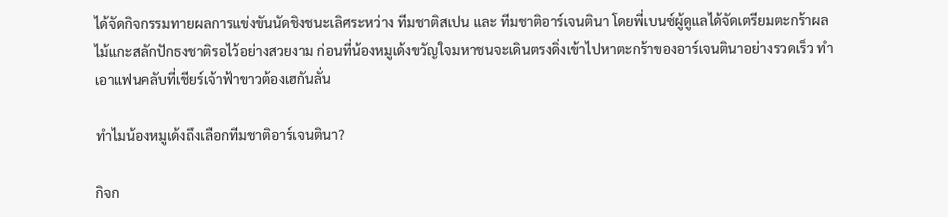ได้จัดกิจกรรมทายผลการแข่งขันนัดชิงชนะเลิศระหว่าง ทีมชาติสเปน และ ทีมชาติอาร์เจนตินา โดยพี่เบนซ์ผู้ดูแลได้จัดเตรียมตะกร้าผลไม้แกะสลักปักธงชาติรอไว้อย่างสวยงาม ก่อนที่น้องหมูเด้งขวัญใจมหาชนจะเดินตรงดิ่งเข้าไปหาตะกร้าของอาร์เจนตินาอย่างรวดเร็ว ทำเอาแฟนคลับที่เชียร์เจ้าฟ้าขาวต้องเฮกันลั่น

ทำไมน้องหมูเด้งถึงเลือกทีมชาติอาร์เจนตินา?

กิจก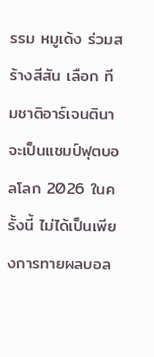รรม หมูเด้ง ร่วมสร้างสีสัน เลือก ทีมชาติอาร์เจนตินา จะเป็นแชมป์ฟุตบอลโลก 2026 ในครั้งนี้ ไม่ได้เป็นเพียงการทายผลบอล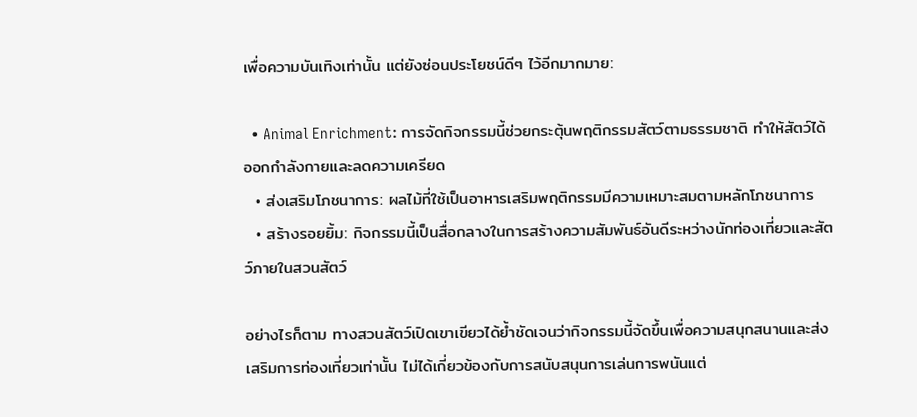เพื่อความบันเทิงเท่านั้น แต่ยังซ่อนประโยชน์ดีๆ ไว้อีกมากมาย:

  • Animal Enrichment: การจัดกิจกรรมนี้ช่วยกระตุ้นพฤติกรรมสัตว์ตามธรรมชาติ ทำให้สัตว์ได้ออกกำลังกายและลดความเครียด
  • ส่งเสริมโภชนาการ: ผลไม้ที่ใช้เป็นอาหารเสริมพฤติกรรมมีความเหมาะสมตามหลักโภชนาการ
  • สร้างรอยยิ้ม: กิจกรรมนี้เป็นสื่อกลางในการสร้างความสัมพันธ์อันดีระหว่างนักท่องเที่ยวและสัตว์ภายในสวนสัตว์

อย่างไรก็ตาม ทางสวนสัตว์เปิดเขาเขียวได้ย้ำชัดเจนว่ากิจกรรมนี้จัดขึ้นเพื่อความสนุกสนานและส่งเสริมการท่องเที่ยวเท่านั้น ไม่ได้เกี่ยวข้องกับการสนับสนุนการเล่นการพนันแต่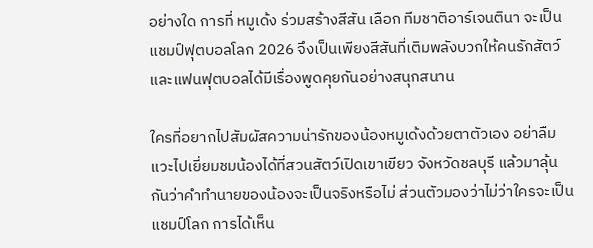อย่างใด การที่ หมูเด้ง ร่วมสร้างสีสัน เลือก ทีมชาติอาร์เจนตินา จะเป็นแชมป์ฟุตบอลโลก 2026 จึงเป็นเพียงสีสันที่เติมพลังบวกให้คนรักสัตว์และแฟนฟุตบอลได้มีเรื่องพูดคุยกันอย่างสนุกสนาน

ใครที่อยากไปสัมผัสความน่ารักของน้องหมูเด้งด้วยตาตัวเอง อย่าลืมแวะไปเยี่ยมชมน้องได้ที่สวนสัตว์เปิดเขาเขียว จังหวัดชลบุรี แล้วมาลุ้นกันว่าคำทำนายของน้องจะเป็นจริงหรือไม่ ส่วนตัวมองว่าไม่ว่าใครจะเป็นแชมป์โลก การได้เห็น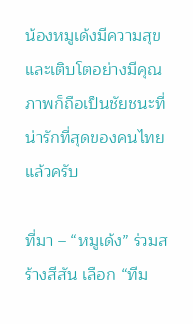น้องหมูเด้งมีความสุขและเติบโตอย่างมีคุณภาพก็ถือเป็นชัยชนะที่น่ารักที่สุดของคนไทยแล้วครับ

ที่มา – “หมูเด้ง” ร่วมสร้างสีสัน เลือก “ทีม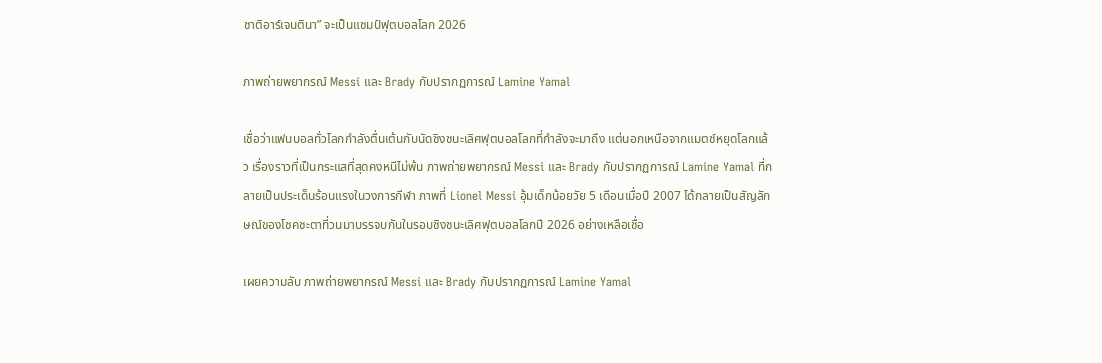ชาติอาร์เจนตินา” จะเป็นแชมป์ฟุตบอลโลก 2026

ภาพถ่ายพยากรณ์ Messi และ Brady กับปรากฏการณ์ Lamine Yamal

เชื่อว่าแฟนบอลทั่วโลกกำลังตื่นเต้นกับนัดชิงชนะเลิศฟุตบอลโลกที่กำลังจะมาถึง แต่นอกเหนือจากแมตช์หยุดโลกแล้ว เรื่องราวที่เป็นกระแสที่สุดคงหนีไม่พ้น ภาพถ่ายพยากรณ์ Messi และ Brady กับปรากฏการณ์ Lamine Yamal ที่กลายเป็นประเด็นร้อนแรงในวงการกีฬา ภาพที่ Lionel Messi อุ้มเด็กน้อยวัย 5 เดือนเมื่อปี 2007 ได้กลายเป็นสัญลักษณ์ของโชคชะตาที่วนมาบรรจบกันในรอบชิงชนะเลิศฟุตบอลโลกปี 2026 อย่างเหลือเชื่อ

เผยความลับ ภาพถ่ายพยากรณ์ Messi และ Brady กับปรากฏการณ์ Lamine Yamal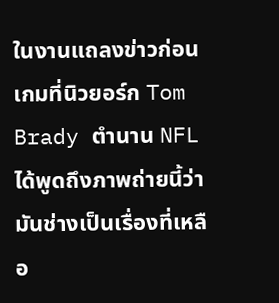ในงานแถลงข่าวก่อนเกมที่นิวยอร์ก Tom Brady ตำนาน NFL ได้พูดถึงภาพถ่ายนี้ว่ามันช่างเป็นเรื่องที่เหลือ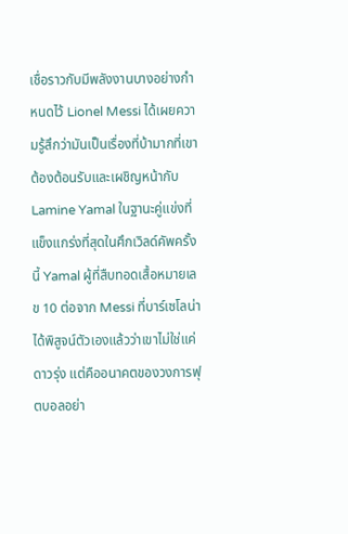เชื่อราวกับมีพลังงานบางอย่างกำหนดไว้ Lionel Messi ได้เผยความรู้สึกว่ามันเป็นเรื่องที่บ้ามากที่เขาต้องต้อนรับและเผชิญหน้ากับ Lamine Yamal ในฐานะคู่แข่งที่แข็งแกร่งที่สุดในศึกเวิลด์คัพครั้งนี้ Yamal ผู้ที่สืบทอดเสื้อหมายเลข 10 ต่อจาก Messi ที่บาร์เซโลน่า ได้พิสูจน์ตัวเองแล้วว่าเขาไม่ใช่แค่ดาวรุ่ง แต่คืออนาคตของวงการฟุตบอลอย่า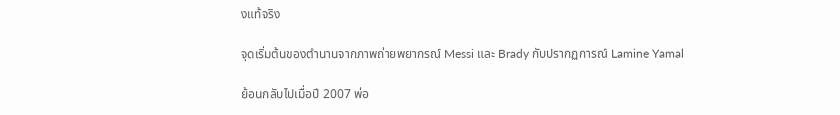งแท้จริง

จุดเริ่มต้นของตำนานจากภาพถ่ายพยากรณ์ Messi และ Brady กับปรากฏการณ์ Lamine Yamal

ย้อนกลับไปเมื่อปี 2007 พ่อ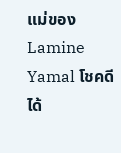แม่ของ Lamine Yamal โชคดีได้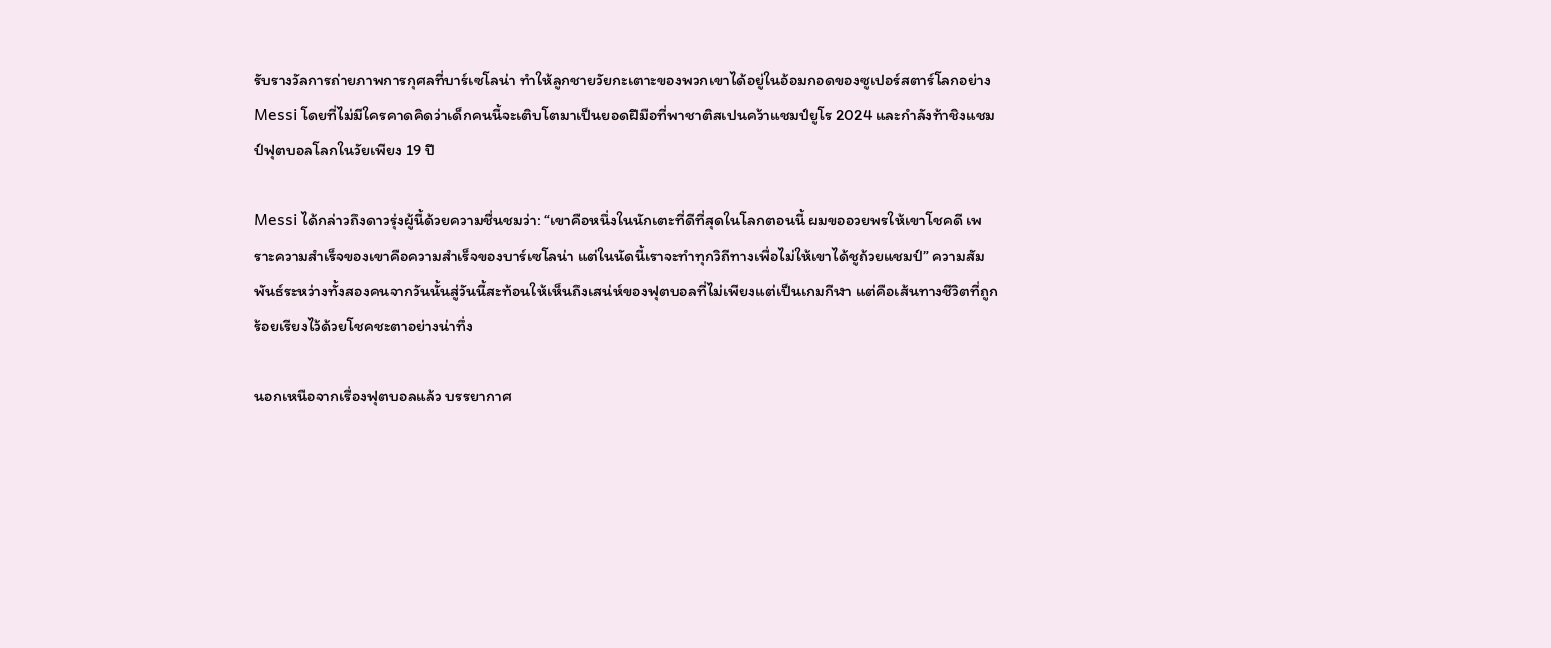รับรางวัลการถ่ายภาพการกุศลที่บาร์เซโลน่า ทำให้ลูกชายวัยกะเตาะของพวกเขาได้อยู่ในอ้อมกอดของซูเปอร์สตาร์โลกอย่าง Messi โดยที่ไม่มีใครคาดคิดว่าเด็กคนนี้จะเติบโตมาเป็นยอดฝีมือที่พาชาติสเปนคว้าแชมป์ยูโร 2024 และกำลังท้าชิงแชมป์ฟุตบอลโลกในวัยเพียง 19 ปี

Messi ได้กล่าวถึงดาวรุ่งผู้นี้ด้วยความชื่นชมว่า: “เขาคือหนึ่งในนักเตะที่ดีที่สุดในโลกตอนนี้ ผมขออวยพรให้เขาโชคดี เพราะความสำเร็จของเขาคือความสำเร็จของบาร์เซโลน่า แต่ในนัดนี้เราจะทำทุกวิถีทางเพื่อไม่ให้เขาได้ชูถ้วยแชมป์” ความสัมพันธ์ระหว่างทั้งสองคนจากวันนั้นสู่วันนี้สะท้อนให้เห็นถึงเสน่ห์ของฟุตบอลที่ไม่เพียงแต่เป็นเกมกีฬา แต่คือเส้นทางชีวิตที่ถูกร้อยเรียงไว้ด้วยโชคชะตาอย่างน่าทึ่ง

นอกเหนือจากเรื่องฟุตบอลแล้ว บรรยากาศ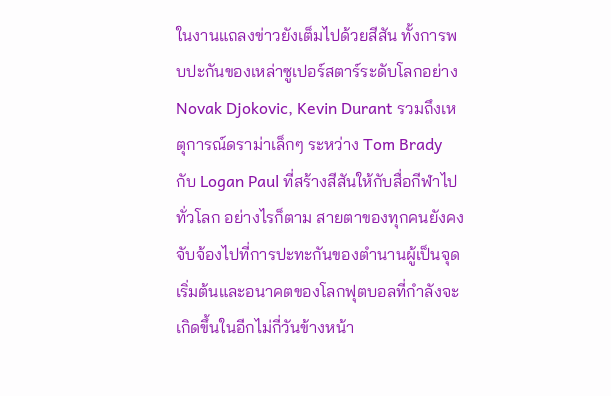ในงานแถลงข่าวยังเต็มไปด้วยสีสัน ทั้งการพบปะกันของเหล่าซูเปอร์สตาร์ระดับโลกอย่าง Novak Djokovic, Kevin Durant รวมถึงเหตุการณ์ดราม่าเล็กๆ ระหว่าง Tom Brady กับ Logan Paul ที่สร้างสีสันให้กับสื่อกีฬาไปทั่วโลก อย่างไรก็ตาม สายตาของทุกคนยังคงจับจ้องไปที่การปะทะกันของตำนานผู้เป็นจุดเริ่มต้นและอนาคตของโลกฟุตบอลที่กำลังจะเกิดขึ้นในอีกไม่กี่วันข้างหน้า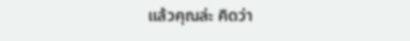แล้วคุณล่ะ คิดว่า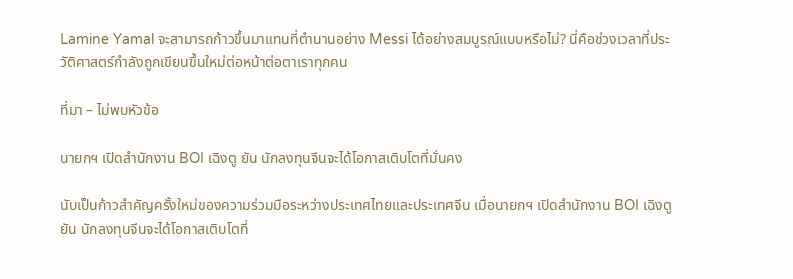Lamine Yamal จะสามารถก้าวขึ้นมาแทนที่ตำนานอย่าง Messi ได้อย่างสมบูรณ์แบบหรือไม่? นี่คือช่วงเวลาที่ประวัติศาสตร์กำลังถูกเขียนขึ้นใหม่ต่อหน้าต่อตาเราทุกคน

ที่มา – ไม่พบหัวข้อ

นายกฯ เปิดสำนักงาน BOI เฉิงตู ยัน นักลงทุนจีนจะได้โอกาสเติบโตที่มั่นคง

นับเป็นก้าวสำคัญครั้งใหม่ของความร่วมมือระหว่างประเทศไทยและประเทศจีน เมื่อนายกฯ เปิดสำนักงาน BOI เฉิงตู ยัน นักลงทุนจีนจะได้โอกาสเติบโตที่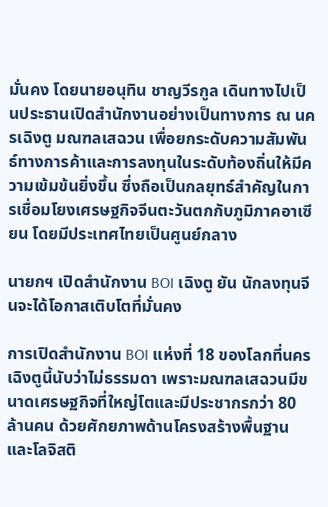มั่นคง โดยนายอนุทิน ชาญวีรกูล เดินทางไปเป็นประธานเปิดสำนักงานอย่างเป็นทางการ ณ นครเฉิงตู มณฑลเสฉวน เพื่อยกระดับความสัมพันธ์ทางการค้าและการลงทุนในระดับท้องถิ่นให้มีความเข้มข้นยิ่งขึ้น ซึ่งถือเป็นกลยุทธ์สำคัญในการเชื่อมโยงเศรษฐกิจจีนตะวันตกกับภูมิภาคอาเซียน โดยมีประเทศไทยเป็นศูนย์กลาง

นายกฯ เปิดสำนักงาน BOI เฉิงตู ยัน นักลงทุนจีนจะได้โอกาสเติบโตที่มั่นคง

การเปิดสำนักงาน BOI แห่งที่ 18 ของโลกที่นครเฉิงตูนี้นับว่าไม่ธรรมดา เพราะมณฑลเสฉวนมีขนาดเศรษฐกิจที่ใหญ่โตและมีประชากรกว่า 80 ล้านคน ด้วยศักยภาพด้านโครงสร้างพื้นฐานและโลจิสติ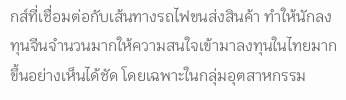กส์ที่เชื่อมต่อกับเส้นทางรถไฟขนส่งสินค้า ทำให้นักลงทุนจีนจำนวนมากให้ความสนใจเข้ามาลงทุนในไทยมากขึ้นอย่างเห็นได้ชัด โดยเฉพาะในกลุ่มอุตสาหกรรม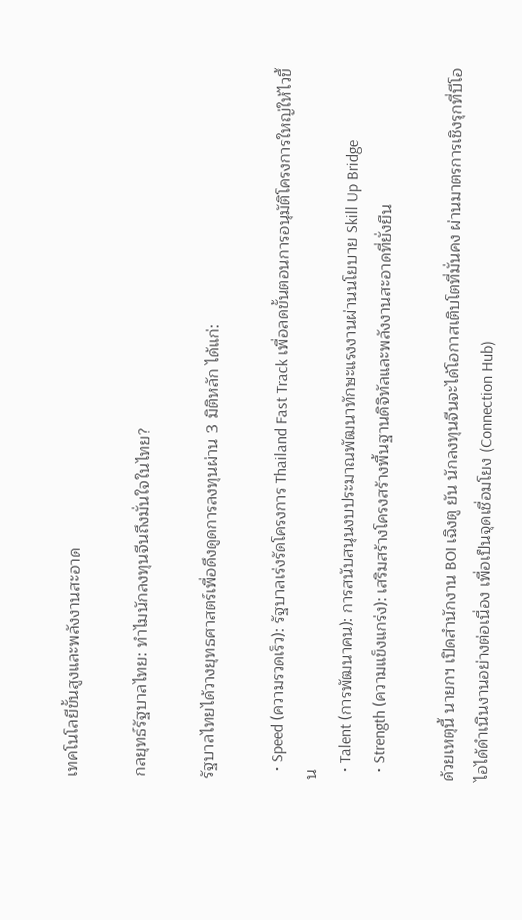เทคโนโลยีขั้นสูงและพลังงานสะอาด

กลยุทธ์รัฐบาลไทย: ทำไมนักลงทุนจีนถึงมั่นใจในไทย?

รัฐบาลไทยได้วางยุทธศาสตร์เพื่อดึงดูดการลงทุนผ่าน 3 มิติหลัก ได้แก่:

  • Speed (ความรวดเร็ว): รัฐบาลเร่งรัดโครงการ Thailand Fast Track เพื่อลดขั้นตอนการอนุมัติโครงการใหญ่ให้ไวขึ้น
  • Talent (การพัฒนาคน): การสนับสนุนงบประมาณพัฒนาทักษะแรงงานผ่านนโยบาย Skill Up Bridge
  • Strength (ความแข็งแกร่ง): เสริมสร้างโครงสร้างพื้นฐานดิจิทัลและพลังงานสะอาดที่ยั่งยืน

ด้วยเหตุนี้ นายกฯ เปิดสำนักงาน BOI เฉิงตู ยัน นักลงทุนจีนจะได้โอกาสเติบโตที่มั่นคง ผ่านมาตรการเชิงรุกที่บีโอไอได้ดำเนินงานอย่างต่อเนื่อง เพื่อเป็นจุดเชื่อมโยง (Connection Hub)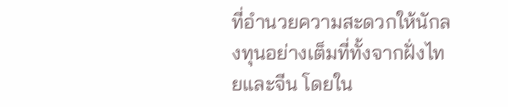ที่อำนวยความสะดวกให้นักลงทุนอย่างเต็มที่ทั้งจากฝั่งไทยและจีน โดยใน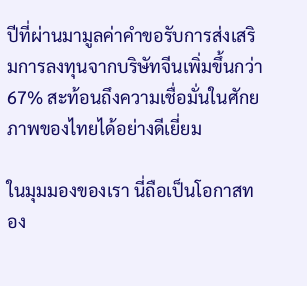ปีที่ผ่านมามูลค่าคำขอรับการส่งเสริมการลงทุนจากบริษัทจีนเพิ่มขึ้นกว่า 67% สะท้อนถึงความเชื่อมั่นในศักยภาพของไทยได้อย่างดีเยี่ยม

ในมุมมองของเรา นี่ถือเป็นโอกาสทอง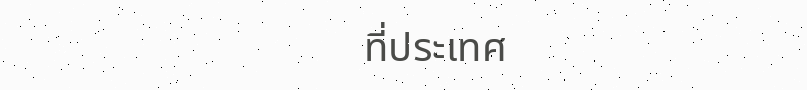ที่ประเทศ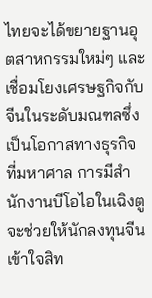ไทยจะได้ขยายฐานอุตสาหกรรมใหม่ๆ และเชื่อมโยงเศรษฐกิจกับจีนในระดับมณฑลซึ่งเป็นโอกาสทางธุรกิจที่มหาศาล การมีสำนักงานบีโอไอในเฉิงตูจะช่วยให้นักลงทุนจีนเข้าใจสิท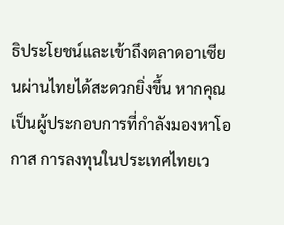ธิประโยชน์และเข้าถึงตลาดอาเซียนผ่านไทยได้สะดวกยิ่งขึ้น หากคุณเป็นผู้ประกอบการที่กำลังมองหาโอกาส การลงทุนในประเทศไทยเว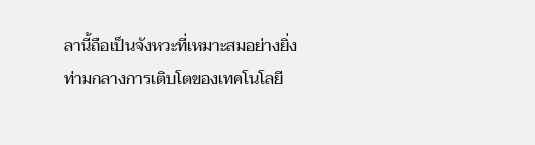ลานี้ถือเป็นจังหวะที่เหมาะสมอย่างยิ่งท่ามกลางการเติบโตของเทคโนโลยี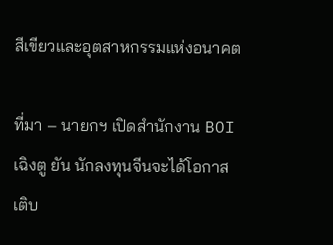สีเขียวและอุตสาหกรรมแห่งอนาคต

ที่มา – นายกฯ เปิดสำนักงาน BOI เฉิงตู ยัน นักลงทุนจีนจะได้โอกาสเติบ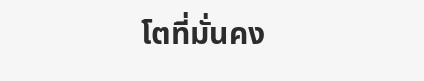โตที่มั่นคง